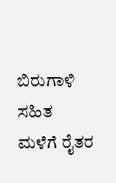ಬಿರುಗಾಳಿ ಸಹಿತ ಮಳೆಗೆ ರೈತರ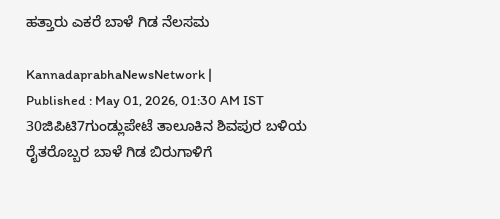ಹತ್ತಾರು ಎಕರೆ ಬಾಳೆ ಗಿಡ ನೆಲಸಮ

KannadaprabhaNewsNetwork |
Published : May 01, 2026, 01:30 AM IST
30ಜಿಪಿಟಿ7ಗುಂಡ್ಲುಪೇಟೆ ತಾಲೂಕಿನ ಶಿವಪುರ ಬಳಿಯ ರೈತರೊಬ್ಬರ ಬಾಳೆ ಗಿಡ ಬಿರುಗಾಳಿಗೆ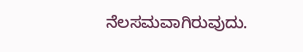ನೆಲಸಮವಾಗಿರುವುದು.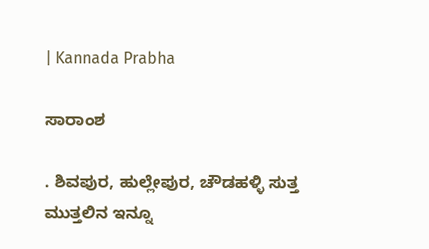| Kannada Prabha

ಸಾರಾಂಶ

. ಶಿವಪುರ, ಹುಲ್ಲೇಪುರ, ಚೌಡಹಳ್ಳಿ ಸುತ್ತ ಮುತ್ತಲಿನ ಇನ್ನೂ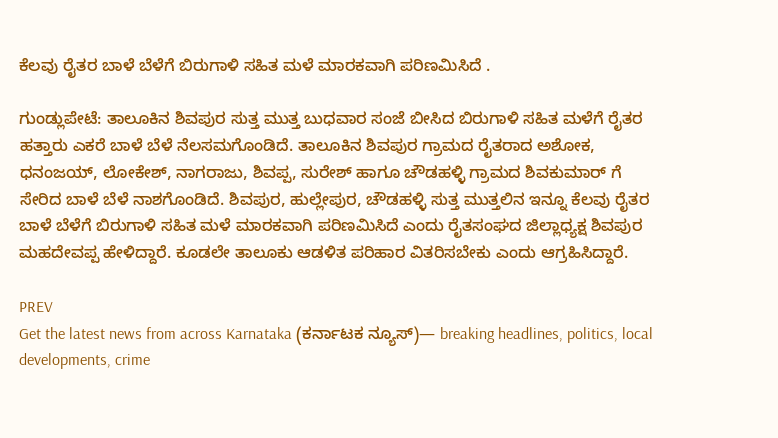ಕೆಲವು ರೈತರ ಬಾಳೆ ಬೆಳೆಗೆ ಬಿರುಗಾಳಿ ಸಹಿತ ಮಳೆ ಮಾರಕವಾಗಿ ಪರಿಣಮಿಸಿದೆ .

ಗುಂಡ್ಲುಪೇಟೆ: ತಾಲೂಕಿನ ಶಿವಪುರ ಸುತ್ತ ಮುತ್ತ ಬುಧವಾರ ಸಂಜೆ ಬೀಸಿದ ಬಿರುಗಾಳಿ ಸಹಿತ ಮಳೆಗೆ ರೈತರ ಹತ್ತಾರು ಎಕರೆ ಬಾಳೆ ಬೆಳೆ ನೆಲಸಮಗೊಂಡಿದೆ. ತಾಲೂಕಿನ ಶಿವಪುರ ಗ್ರಾಮದ ರೈತರಾದ ಅಶೋಕ, ಧನಂಜಯ್‌, ಲೋಕೇಶ್‌, ನಾಗರಾಜು, ಶಿವಪ್ಪ, ಸುರೇಶ್ ಹಾಗೂ ಚೌಡಹಳ್ಳಿ ಗ್ರಾಮದ ಶಿವಕುಮಾರ್‌ ಗೆ ಸೇರಿದ ಬಾಳೆ ಬೆಳೆ ನಾಶಗೊಂಡಿದೆ. ಶಿವಪುರ, ಹುಲ್ಲೇಪುರ, ಚೌಡಹಳ್ಳಿ ಸುತ್ತ ಮುತ್ತಲಿನ ಇನ್ನೂ ಕೆಲವು ರೈತರ ಬಾಳೆ ಬೆಳೆಗೆ ಬಿರುಗಾಳಿ ಸಹಿತ ಮಳೆ ಮಾರಕವಾಗಿ ಪರಿಣಮಿಸಿದೆ ಎಂದು ರೈತಸಂಘದ ಜಿಲ್ಲಾಧ್ಯಕ್ಷ ಶಿವಪುರ ಮಹದೇವಪ್ಪ ಹೇಳಿದ್ದಾರೆ. ಕೂಡಲೇ ತಾಲೂಕು ಆಡಳಿತ ಪರಿಹಾರ ವಿತರಿಸಬೇಕು ಎಂದು ಆಗ್ರಹಿಸಿದ್ದಾರೆ.

PREV
Get the latest news from across Karnataka (ಕರ್ನಾಟಕ ನ್ಯೂಸ್)— breaking headlines, politics, local developments, crime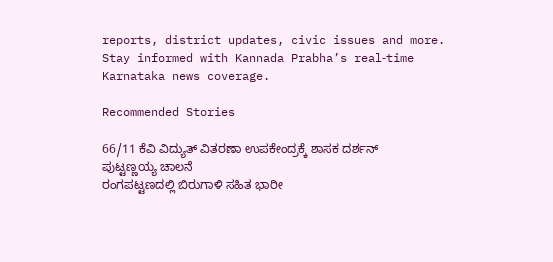reports, district updates, civic issues and more. Stay informed with Kannada Prabha’s real‑time Karnataka news coverage.

Recommended Stories

66/11 ಕೆವಿ ವಿದ್ಯುತ್ ವಿತರಣಾ ಉಪಕೇಂದ್ರಕ್ಕೆ ಶಾಸಕ ದರ್ಶನ್ ಪುಟ್ಟಣ್ಣಯ್ಯ ಚಾಲನೆ
ರಂಗಪಟ್ಟಣದಲ್ಲಿ ಬಿರುಗಾಳಿ ಸಹಿತ ಭಾರೀ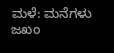ಮಳೆ: ಮನೆಗಳು ಜಖಂ